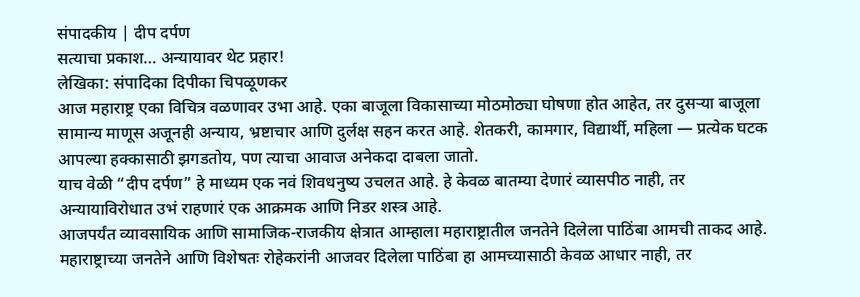संपादकीय | दीप दर्पण
सत्याचा प्रकाश… अन्यायावर थेट प्रहार!
लेखिका: संपादिका दिपीका चिपळूणकर
आज महाराष्ट्र एका विचित्र वळणावर उभा आहे. एका बाजूला विकासाच्या मोठमोठ्या घोषणा होत आहेत, तर दुसऱ्या बाजूला सामान्य माणूस अजूनही अन्याय, भ्रष्टाचार आणि दुर्लक्ष सहन करत आहे. शेतकरी, कामगार, विद्यार्थी, महिला — प्रत्येक घटक आपल्या हक्कासाठी झगडतोय, पण त्याचा आवाज अनेकदा दाबला जातो.
याच वेळी “दीप दर्पण” हे माध्यम एक नवं शिवधनुष्य उचलत आहे. हे केवळ बातम्या देणारं व्यासपीठ नाही, तर अन्यायाविरोधात उभं राहणारं एक आक्रमक आणि निडर शस्त्र आहे.
आजपर्यंत व्यावसायिक आणि सामाजिक-राजकीय क्षेत्रात आम्हाला महाराष्ट्रातील जनतेने दिलेला पाठिंबा आमची ताकद आहे. महाराष्ट्राच्या जनतेने आणि विशेषतः रोहेकरांनी आजवर दिलेला पाठिंबा हा आमच्यासाठी केवळ आधार नाही, तर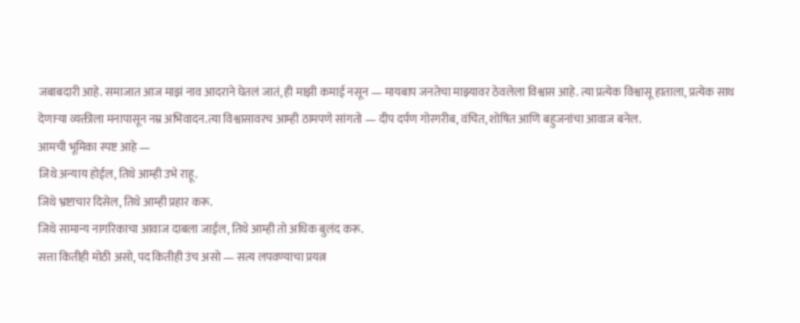जबाबदारी आहे. समाजात आज माझं नाव आदराने घेतलं जातं, ही माझी कमाई नसून — मायबाप जनतेचा माझ्यावर ठेवलेला विश्वास आहे. त्या प्रत्येक विश्वासू हाताला, प्रत्येक साथ देणाऱ्या व्यक्तीला मनापासून नम्र अभिवादन.त्या विश्वासावरच आम्ही ठामपणे सांगतो — दीप दर्पण गोरगरीब, वंचित, शोषित आणि बहुजनांचा आवाज बनेल.
आमची भूमिका स्पष्ट आहे —
जिथे अन्याय होईल, तिथे आम्ही उभे राहू.
जिथे भ्रष्टाचार दिसेल, तिथे आम्ही प्रहार करू.
जिथे सामान्य नागरिकाचा आवाज दाबला जाईल, तिथे आम्ही तो अधिक बुलंद करू.
सत्ता कितीही मोठी असो, पद कितीही उंच असो — सत्य लपवण्याचा प्रयत्न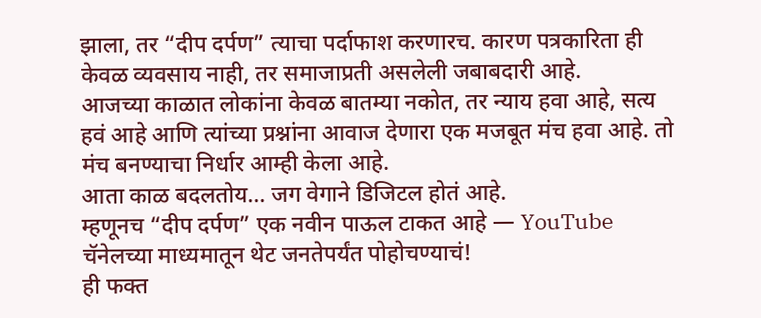झाला, तर “दीप दर्पण” त्याचा पर्दाफाश करणारच. कारण पत्रकारिता ही केवळ व्यवसाय नाही, तर समाजाप्रती असलेली जबाबदारी आहे.
आजच्या काळात लोकांना केवळ बातम्या नकोत, तर न्याय हवा आहे, सत्य हवं आहे आणि त्यांच्या प्रश्नांना आवाज देणारा एक मजबूत मंच हवा आहे. तो मंच बनण्याचा निर्धार आम्ही केला आहे.
आता काळ बदलतोय… जग वेगाने डिजिटल होतं आहे.
म्हणूनच “दीप दर्पण” एक नवीन पाऊल टाकत आहे — YouTube चॅनेलच्या माध्यमातून थेट जनतेपर्यंत पोहोचण्याचं!
ही फक्त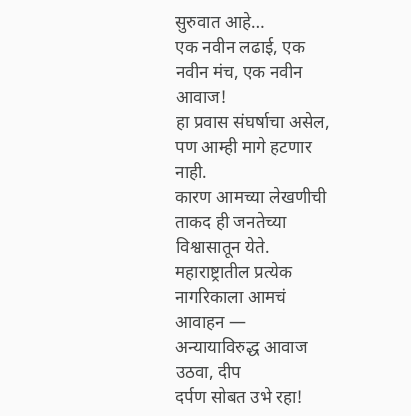सुरुवात आहे…
एक नवीन लढाई, एक नवीन मंच, एक नवीन आवाज!
हा प्रवास संघर्षाचा असेल, पण आम्ही मागे हटणार नाही.
कारण आमच्या लेखणीची ताकद ही जनतेच्या विश्वासातून येते.
महाराष्ट्रातील प्रत्येक नागरिकाला आमचं आवाहन —
अन्यायाविरुद्ध आवाज उठवा, दीप
दर्पण सोबत उभे रहा!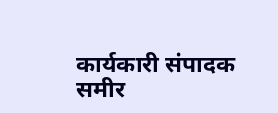कार्यकारी संपादक
समीर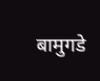बामुगडे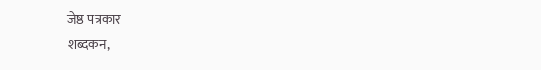जेष्ठ पत्रकार
शब्दकन,